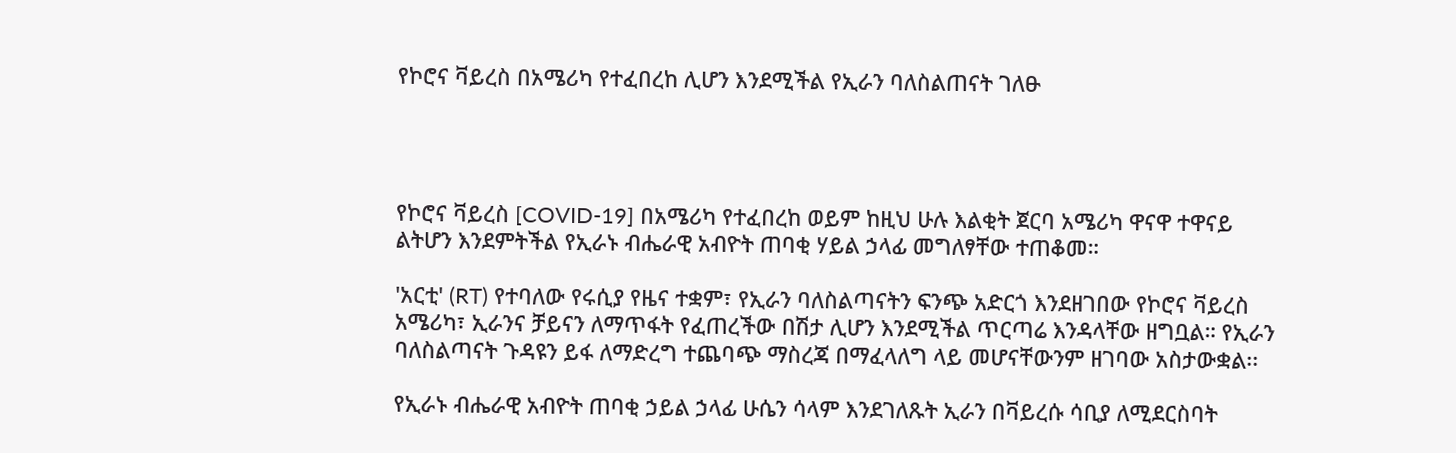የኮሮና ቫይረስ በአሜሪካ የተፈበረከ ሊሆን እንደሚችል የኢራን ባለስልጠናት ገለፁ




የኮሮና ቫይረስ [COVID-19] በአሜሪካ የተፈበረከ ወይም ከዚህ ሁሉ እልቂት ጀርባ አሜሪካ ዋናዋ ተዋናይ ልትሆን እንደምትችል የኢራኑ ብሔራዊ አብዮት ጠባቂ ሃይል ኃላፊ መግለፃቸው ተጠቆመ።

'አርቲ' (RT) የተባለው የሩሲያ የዜና ተቋም፣ የኢራን ባለስልጣናትን ፍንጭ አድርጎ እንደዘገበው የኮሮና ቫይረስ አሜሪካ፣ ኢራንና ቻይናን ለማጥፋት የፈጠረችው በሽታ ሊሆን እንደሚችል ጥርጣሬ እንዳላቸው ዘግቧል። የኢራን ባለስልጣናት ጉዳዩን ይፋ ለማድረግ ተጨባጭ ማስረጃ በማፈላለግ ላይ መሆናቸውንም ዘገባው አስታውቋል፡፡

የኢራኑ ብሔራዊ አብዮት ጠባቂ ኃይል ኃላፊ ሁሴን ሳላም እንደገለጹት ኢራን በቫይረሱ ሳቢያ ለሚደርስባት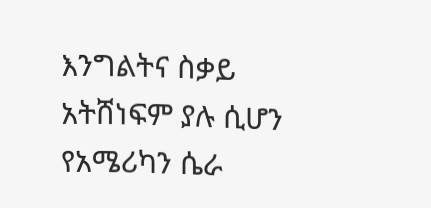እንግልትና ስቃይ አትሸነፍም ያሉ ሲሆን የአሜሪካን ሴራ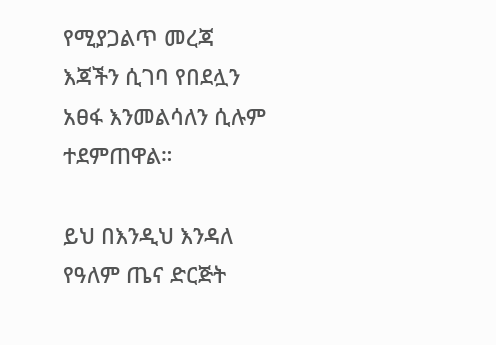የሚያጋልጥ መረጃ እጃችን ሲገባ የበደሏን አፀፋ እንመልሳለን ሲሉም ተደምጠዋል።

ይህ በእንዲህ እንዳለ የዓለም ጤና ድርጅት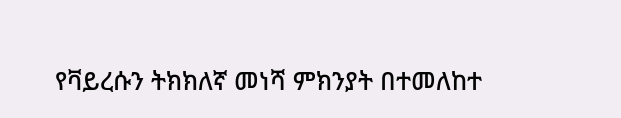የቫይረሱን ትክክለኛ መነሻ ምክንያት በተመለከተ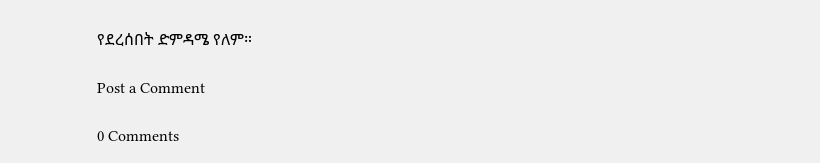የደረሰበት ድምዳሜ የለም።

Post a Comment

0 Comments